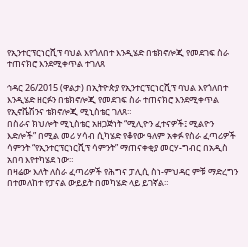የኢንተርፕርነርሺፕ ባህል እየጎለበተ እንዲሄድ በቴክኖሎጂ የመደገፍ ስራ ተጠናክሮ እንደሚቀጥል ተገለጸ

ኅዳር 26/2015 (ዋልታ) በኢትዮጵያ የኢንተርፕርነርሺፕ ባህል እየጎለበተ እንዲሄድ ዘርፉን በቴክኖሎጂ የመደገፍ ስራ ተጠናክሮ እንደሚቀጥል የኢኖቬሽንና ቴክኖሎጂ ሚኒስቴር ገለጸ።
በስራና ክህሎት ሚኒስቴር አዘጋጅነት “ሚሊዮን ፈተናዎች፤ ሚልዮን እድሎች” በሚል መሪ ሃሳብ ሲካሄድ የቆየው ዓለም አቀፉ የስራ ፈጣሪዎች ሳምንት “የኢንተርፕርነርሺፕ ሳምንት” ማጠናቀቂያ መርሃ-ግብር በአዲስ አበባ እየተካሄደ ነው።
በዛሬው እለት ለስራ ፈጣሪዎች የሕግና ፓሊሲ ስነ-ምህዳር ምቹ ማድረግን በተመለከተ የፓናል ውይይት በመካሄድ ላይ ይገኛል።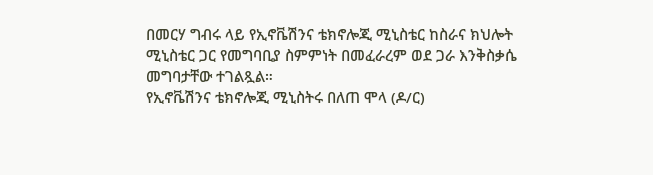በመርሃ ግብሩ ላይ የኢኖቬሽንና ቴክኖሎጂ ሚኒስቴር ከስራና ክህሎት ሚኒስቴር ጋር የመግባቢያ ስምምነት በመፈራረም ወደ ጋራ እንቅስቃሴ መግባታቸው ተገልጿል።
የኢኖቬሽንና ቴክኖሎጂ ሚኒስትሩ በለጠ ሞላ (ዶ/ር)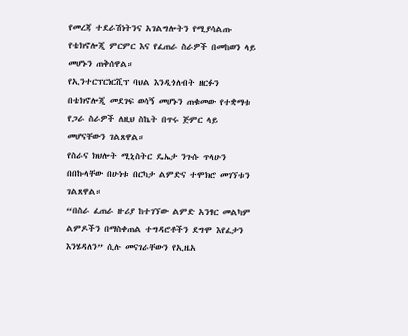የመረጃ ተደራሽነትንና አገልግሎትን የሚያሳልጡ የቴክኖሎጂ ምርምር እና የፈጠራ ስራዎች በመከወን ላይ መሆኑን ጠቅሰዋል።
የኢንተርፕርነርሺፕ ባህል እንዲጎለብት ዘርፉን በቴክኖሎጂ መደገፍ ወሳኝ መሆኑን ጠቁመው የተቋማቱ የጋራ ስራዎች ለዚህ ስኬት በጥሩ ጅምር ላይ መሆናቸውን ገልጸዋል።
የስራና ክህሎት ሚኒስትር ዴኤታ ንጉሱ ጥላሁን በበኩላቸው በሁነቱ በርካታ ልምድና ተሞክሮ መገኘቱን ገልጸዋል።
“በስራ ፈጠራ ዙሪያ ከተገኘው ልምድ አንፃር መልካም ልምዶችን በማስቀጠል ተግዳሮቶችን ደግሞ እየፈታን እንሄዳለን” ሲሉ መናገራቸውን የኢዜአ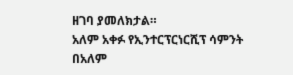ዘገባ ያመለክታል።
አለም አቀፉ የኢንተርፕርነርሺፕ ሳምንት በአለም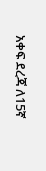አቀፍ ደረጃ ለ15ኛ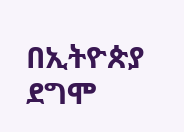በኢትዮጵያ ደግሞ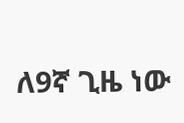ለ9ኛ ጊዜ ነው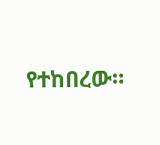የተከበረው።